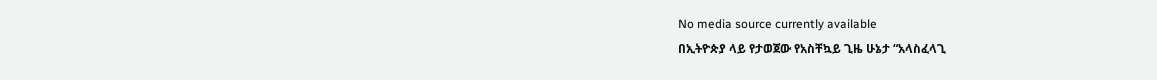No media source currently available
በኢትዮጵያ ላይ የታወጀው የአስቸኳይ ጊዜ ሁኔታ “አላስፈላጊ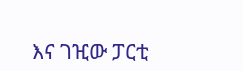እና ገዢው ፓርቲ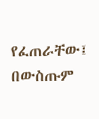የፈጠራቸው፤ በውስጡም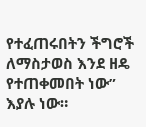የተፈጠሩበትን ችግሮች ለማስታወስ እንደ ዘዴ የተጠቀመበት ነው” እያሉ ነው።